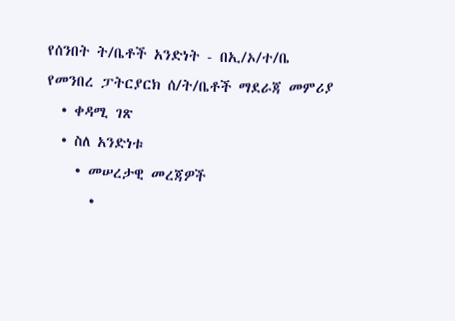የሰንበት ት/ቤቶች አንድነት - በኢ/ኦ/ተ/ቤ የመንበረ ፓትርያርክ ሰ/ት/ቤቶች ማደራጃ መምሪያ
  • ቀዳሚ ገጽ
  • ስለ አንድነቱ
    • መሠረታዊ መረጃዎች
      •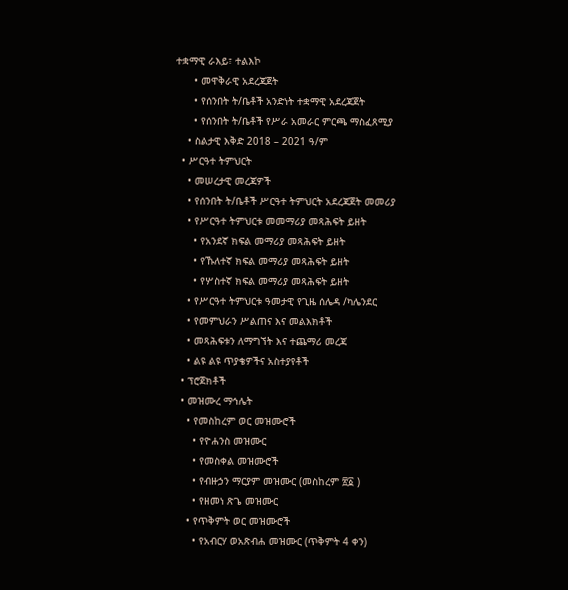ተቋማዊ ራእይ፣ ተልእኮ
      • መዋቅራዊ አደረጃጀት
      • የሰንበት ት/ቤቶች አንድነት ተቋማዊ አደረጃጀት
      • የሰንበት ት/ቤቶች የሥራ አመራር ምርጫ ማስፈጸሚያ
    • ስልታዊ እቅድ 2018 – 2021 ዓ/ም
  • ሥርዓተ ትምህርት
    • መሠረታዊ መረጃዎች
    • የሰንበት ት/ቤቶች ሥርዓተ ትምህርት አደረጃጀት መመሪያ
    • የሥርዓተ ትምህርቱ መመማሪያ መጻሕፍት ይዘት
      • የአንደኛ ክፍል መማሪያ መጻሕፍት ይዘት
      • የኹለተኛ ክፍል መማሪያ መጻሕፍት ይዘት
      • የሦስተኛ ክፍል መማሪያ መጻሕፍት ይዘት
    • የሥርዓተ ትምህርቱ ዓመታዊ የጊዜ ሰሌዳ /ካሌንደር
    • የመምህራን ሥልጠና እና መልእክቶች
    • መጻሕፍቱን ለማግኘት እና ተጨማሪ መረጃ
    • ልዩ ልዩ ጥያቄዎችና አስተያየቶች
  • ፕሮጀክቶች
  • መዝሙረ ማኅሌት
    • የመስከረም ወር መዝሙሮች
      • የዮሐንስ መዝሙር
      • የመስቀል መዝሙሮች
      • የብዙኃን ማርያም መዝሙር (መስከረም ፳፩ )
      • የዘመነ ጽጌ መዝሙር
    • የጥቅምት ወር መዝሙሮች
      • የአብርሃ ወአጽብሐ መዝሙር (ጥቅምት 4 ቀን)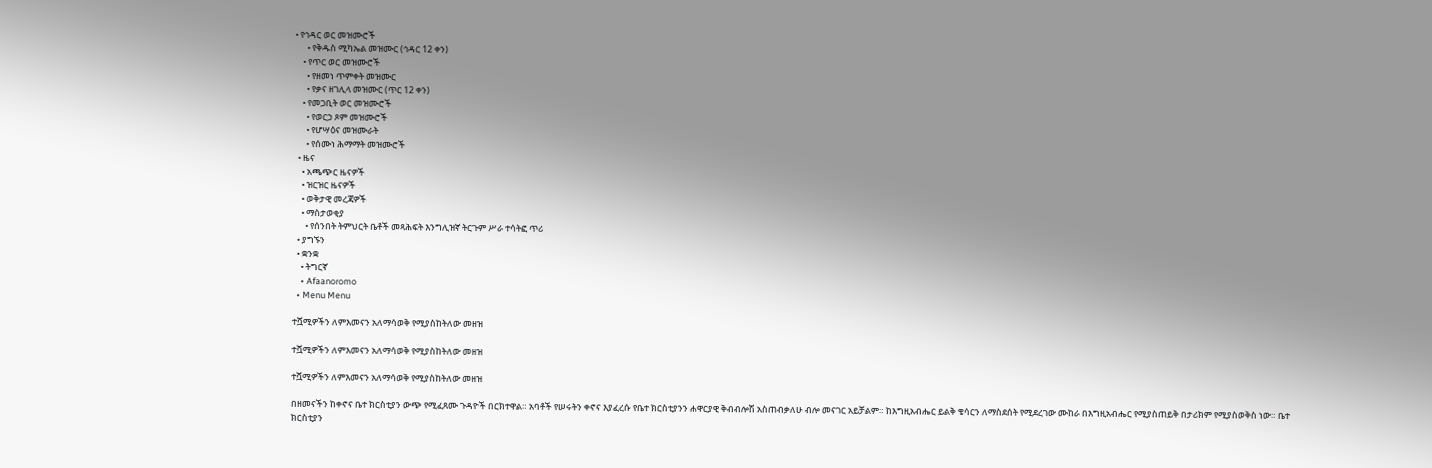• የኅዳር ወር መዝሙሮች
      • የቅዱስ ሚካኤል መዝሙር (ኅዳር 12 ቀን)
    • የጥር ወር መዝሙሮች
      • የዘመነ ጥምቀት መዝሙር
      • የቃና ዘገሊላ መዝሙር (ጥር 12 ቀን)
    • የመጋቢት ወር መዝሙሮች
      • የወርኃ ጾም መዝሙሮች
      • የሆሣዕና መዝሙራት
      • የሰሙነ ሕማማት መዝሙሮች
  • ዜና
    • አጫጭር ዜናዎች
    • ዝርዝር ዜናዎች
    • ወቅታዊ መረጃዎች
    • ማስታወቂያ
      • የሰንበት ትምህርት ቤቶች መጻሕፍት እንግሊዝኛ ትርጉም ሥራ ተሳትፎ ጥሪ
  • ያግኙን
  • ቋንቋ
    • ትግርኛ
    • Afaanoromo
  • Menu Menu

ተሿሚዎችን ለምእመናን አለማሳወቅ የሚያስከትለው መዘዝ

ተሿሚዎችን ለምእመናን አለማሳወቅ የሚያስከትለው መዘዝ

ተሿሚዎችን ለምእመናን አለማሳወቅ የሚያስከትለው መዘዝ

በዘመናችን ከቀኖና ቤተ ክርስቲያን ውጭ የሚፈጸሙ ጉዳዮች በርክተዋል። አባቶች የሠሩትን ቀኖና እያፈረሱ የቤተ ክርስቲያንን ሐዋርያዊ ቅብብሎሽ አስጠብቃለሁ ብሎ መናገር አይቻልም። ከእግዚአብሔር ይልቅ ቄሳርን ለማስደሰት የሚደረገው ሙከራ በእግዚአብሔር የሚያስጠይቅ በታሪክም የሚያስወቅስ ነው። ቤተ ክርስቲያን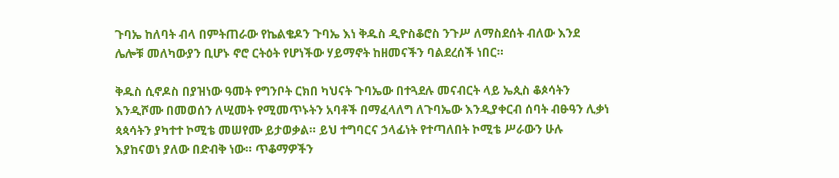ጉባኤ ከለባት ብላ በምትጠራው የኬልቄዶን ጉባኤ እነ ቅዱስ ዲዮስቆሮስ ንጉሥ ለማስደሰት ብለው እንደ ሌሎቹ መለካውያን ቢሆኑ ኖሮ ርትዕት የሆነችው ሃይማኖት ከዘመናችን ባልደረሰች ነበር።

ቅዱስ ሲኖዶስ በያዝነው ዓመት የግንቦት ርክበ ካህናት ጉባኤው በተጓደሉ መናብርት ላይ ኤጲስ ቆጶሳትን እንዲሾሙ በመወሰን ለሢመት የሚመጥኑትን አባቶች በማፈላለግ ለጉባኤው እንዲያቀርብ ሰባት ብፁዓን ሊቃነ ጳጳሳትን ያካተተ ኮሚቴ መሠየሙ ይታወቃል። ይህ ተግባርና ኃላፊነት የተጣለበት ኮሚቴ ሥራውን ሁሉ እያከናወነ ያለው በድብቅ ነው። ጥቆማዎችን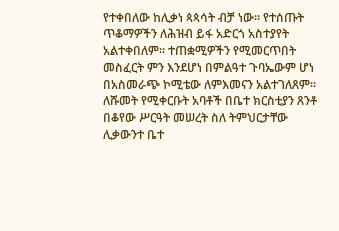የተቀበለው ከሊቃነ ጳጳሳት ብቻ ነው። የተሰጡት ጥቆማዎችን ለሕዝብ ይፋ አድርጎ አስተያየት አልተቀበለም። ተጠቋሚዎችን የሚመርጥበት መስፈርት ምን እንደሆነ በምልዓተ ጉባኤውም ሆነ በአስመራጭ ኮሚቴው ለምእመናን አልተገለጸም። ለሹመት የሚቀርቡት አባቶች በቤተ ክርስቲያን ጸንቶ በቆየው ሥርዓት መሠረት ስለ ትምህርታቸው ሊቃውንተ ቤተ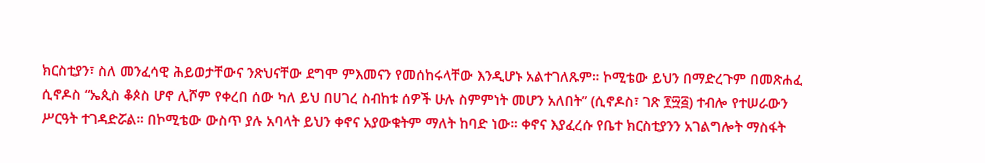ክርስቲያን፣ ስለ መንፈሳዊ ሕይወታቸውና ንጽህናቸው ደግሞ ምእመናን የመሰከሩላቸው እንዲሆኑ አልተገለጹም። ኮሚቴው ይህን በማድረጉም በመጽሐፈ ሲኖዶስ “ኤጲስ ቆጶስ ሆኖ ሊሾም የቀረበ ሰው ካለ ይህ በሀገረ ስብከቱ ሰዎች ሁሉ ስምምነት መሆን አለበት” (ሲኖዶስ፣ ገጽ ፻፵፭) ተብሎ የተሠራውን ሥርዓት ተገዳድሯል። በኮሚቴው ውስጥ ያሉ አባላት ይህን ቀኖና አያውቁትም ማለት ከባድ ነው። ቀኖና እያፈረሱ የቤተ ክርስቲያንን አገልግሎት ማስፋት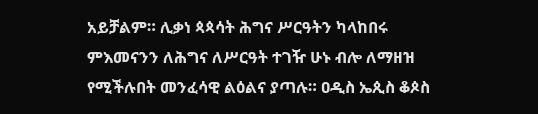አይቻልም። ሊቃነ ጳጳሳት ሕግና ሥርዓትን ካላከበሩ ምእመናንን ለሕግና ለሥርዓት ተገዥ ሁኑ ብሎ ለማዘዝ የሚችሉበት መንፈሳዊ ልዕልና ያጣሉ። ዐዲስ ኤጲስ ቆጶስ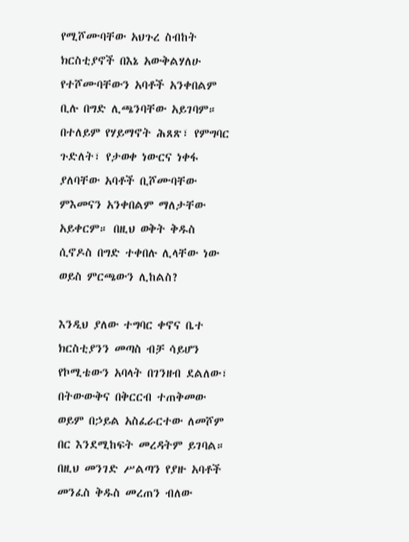የሚሾሙባቸው አህጉረ ስብከት ክርስቲያኖች በእኔ አውቅልሃለሁ የተሾሙባቸውን አባቶች አንቀበልም ቢሉ በግድ ሊጫንባቸው አይገባም። በተለይም የሃይማኖት ሕጸጽ፣ የምግባር ጉድለት፣ የታወቀ ነውርና ነቀፋ ያለባቸው አባቶች ቢሾሙባቸው ምእመናን አንቀበልም ማለታቸው አይቀርም። በዚህ ወቅት ቅዱስ ሲኖዶስ በግድ ተቀበሉ ሊላቸው ነው ወይስ ምርጫውን ሊከልስ?

እንዲህ ያለው ተግባር ቀኖና ቤተ ክርስቲያንን መጣስ ብቻ ሳይሆን የኮሚቴውን አባላት በገንዘብ ደልለው፣ በትውውቅና በቅርርብ ተጠቅመው ወይም በኃይል አስፈራርተው ለመሾም በር እንደሚከፍት መረዳትም ይገባል። በዚህ መንገድ ሥልጣን የያዙ አባቶች መንፈስ ቅዱስ መረጠን ብለው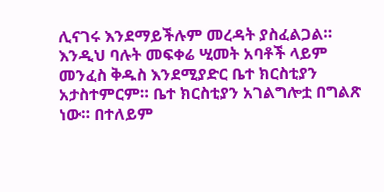ሊናገሩ እንደማይችሉም መረዳት ያስፈልጋል። እንዲህ ባሉት መፍቀሬ ሢመት አባቶች ላይም መንፈስ ቅዱስ እንደሚያድር ቤተ ክርስቲያን አታስተምርም። ቤተ ክርስቲያን አገልግሎቷ በግልጽ ነው። በተለይም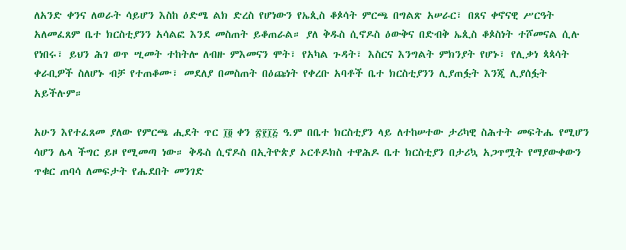ለአንድ ቀንና ለወራት ሳይሆን እስከ ዕድሜ ልክ ድረስ የሆነውን የኤጲስ ቆጶሳት ምርጫ በግልጽ አሠራር፣ በጸና ቀኖናዊ ሥርዓት አለመፈጸም ቤተ ክርስቲያንን አሳልፎ እንደ መስጠት ይቆጠራል። ያለ ቅዱስ ሲኖዶስ ዕውቅና በድብቅ ኤጲስ ቆጶስነት ተሾመናል ሲሉ የነበሩ፣ ይህን ሕገ ወጥ ሢመት ተከትሎ ለብዙ ምእመናን ሞት፣ የአካል ጉዳት፣ እስርና እንግልት ምክንያት የሆኑ፣ የሊቃነ ጳጳሳት ቀራቢዎች ስለሆኑ ብቻ የተጠቆሙ፣ መደለያ በመስጠት በዕጩነት የቀረቡ አባቶች ቤተ ክርስቲያንን ሊያጠፏት እንጂ ሊያሰፏት አይችሉም።

አሁን እየተፈጸመ ያለው የምርጫ ሒደት ጥር ፲፬ ቀን ፳፻፲፭ ዓ.ም በቤተ ክርስቲያን ላይ ለተከሠተው ታሪካዊ ስሕተት መፍትሔ የሚሆን ሳሆን ሌላ ችግር ይዞ የሚመጣ ነው። ቅዱስ ሲኖዶስ በኢትዮጵያ ኦርቶዶክስ ተዋሕዶ ቤተ ክርስቲያን በታሪኳ አጋጥሟት የማያውቀውን ጥቁር ጠባሳ ለመፍታት የሔደበት መንገድ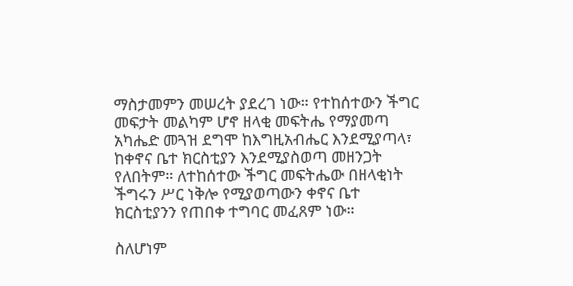ማስታመምን መሠረት ያደረገ ነው። የተከሰተውን ችግር መፍታት መልካም ሆኖ ዘላቂ መፍትሔ የማያመጣ አካሔድ መጓዝ ደግሞ ከእግዚአብሔር እንደሚያጣላ፣ ከቀኖና ቤተ ክርስቲያን እንደሚያስወጣ መዘንጋት የለበትም። ለተከሰተው ችግር መፍትሔው በዘላቂነት ችግሩን ሥር ነቅሎ የሚያወጣውን ቀኖና ቤተ ክርስቲያንን የጠበቀ ተግባር መፈጸም ነው።

ስለሆነም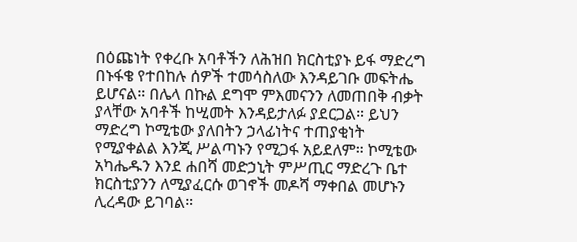በዕጩነት የቀረቡ አባቶችን ለሕዝበ ክርስቲያኑ ይፋ ማድረግ በኑፋቄ የተበከሉ ሰዎች ተመሳስለው እንዳይገቡ መፍትሔ ይሆናል። በሌላ በኩል ደግሞ ምእመናንን ለመጠበቅ ብቃት ያላቸው አባቶች ከሢመት እንዳይታለፉ ያደርጋል። ይህን ማድረግ ኮሚቴው ያለበትን ኃላፊነትና ተጠያቂነት የሚያቀልል እንጂ ሥልጣኑን የሚጋፋ አይደለም። ኮሚቴው አካሔዱን እንደ ሐበሻ መድኃኒት ምሥጢር ማድረጉ ቤተ ክርስቲያንን ለሚያፈርሱ ወገኖች መዶሻ ማቀበል መሆኑን ሊረዳው ይገባል።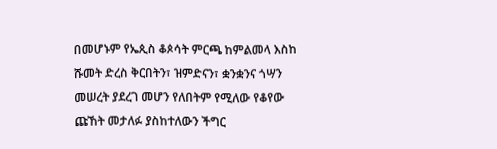በመሆኑም የኤጲስ ቆጶሳት ምርጫ ከምልመላ እስከ ሹመት ድረስ ቅርበትን፣ ዝምድናን፣ ቋንቋንና ጎሣን መሠረት ያደረገ መሆን የለበትም የሚለው የቆየው ጩኸት መታለፉ ያስከተለውን ችግር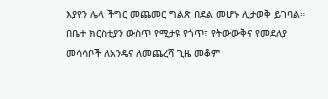እያየን ሌላ ችግር መጨመር ግልጽ በደል መሆኑ ሊታወቅ ይገባል። በቤተ ክርስቲያን ውስጥ የሚታዩ የጎጥ፣ የትውውቅና የመደለያ መሳሳቦች ለአንዴና ለመጨረሻ ጊዜ መቆም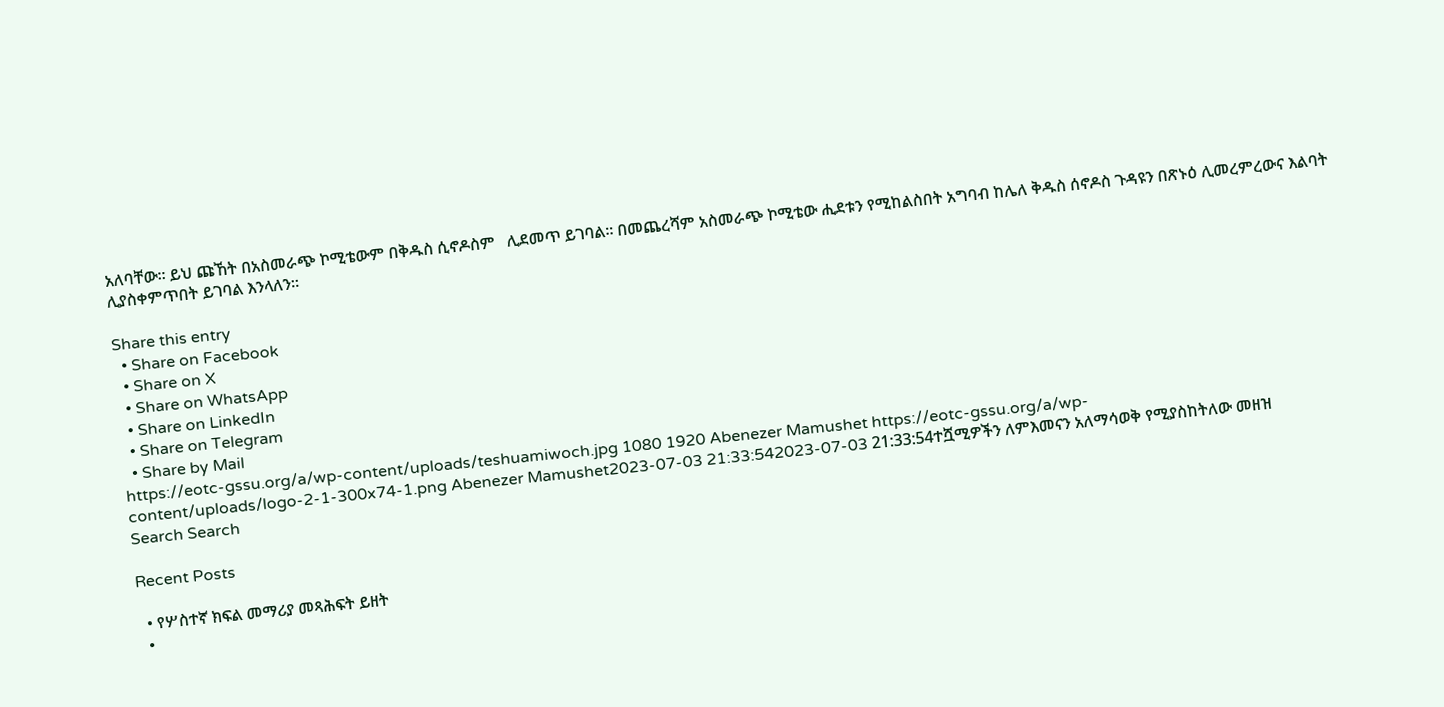አለባቸው። ይህ ጩኸት በአስመራጭ ኮሚቴውም በቅዱስ ሲኖዶስም   ሊደመጥ ይገባል። በመጨረሻም አስመራጭ ኮሚቴው ሒደቱን የሚከልስበት አግባብ ከሌለ ቅዱስ ሰኖዶስ ጉዳዩን በጽኑዕ ሊመረምረውና እልባት ሊያስቀምጥበት ይገባል እንላለን።

Share this entry
  • Share on Facebook
  • Share on X
  • Share on WhatsApp
  • Share on LinkedIn
  • Share on Telegram
  • Share by Mail
https://eotc-gssu.org/a/wp-content/uploads/teshuamiwoch.jpg 1080 1920 Abenezer Mamushet https://eotc-gssu.org/a/wp-content/uploads/logo-2-1-300x74-1.png Abenezer Mamushet2023-07-03 21:33:542023-07-03 21:33:54ተሿሚዎችን ለምእመናን አለማሳወቅ የሚያስከትለው መዘዝ
Search Search

Recent Posts

  • የሦስተኛ ክፍል መማሪያ መጻሕፍት ይዘት
  •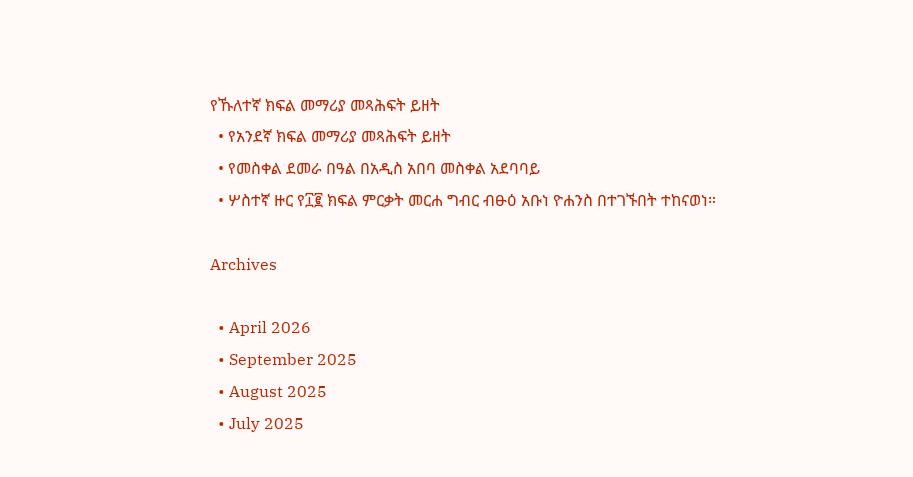የኹለተኛ ክፍል መማሪያ መጻሕፍት ይዘት
  • የአንደኛ ክፍል መማሪያ መጻሕፍት ይዘት
  • የመስቀል ደመራ በዓል በአዲስ አበባ መስቀል አደባባይ
  • ሦስተኛ ዙር የ፲፪ ክፍል ምርቃት መርሐ ግብር ብፁዕ አቡነ ዮሐንስ በተገኙበት ተከናወነ።

Archives

  • April 2026
  • September 2025
  • August 2025
  • July 2025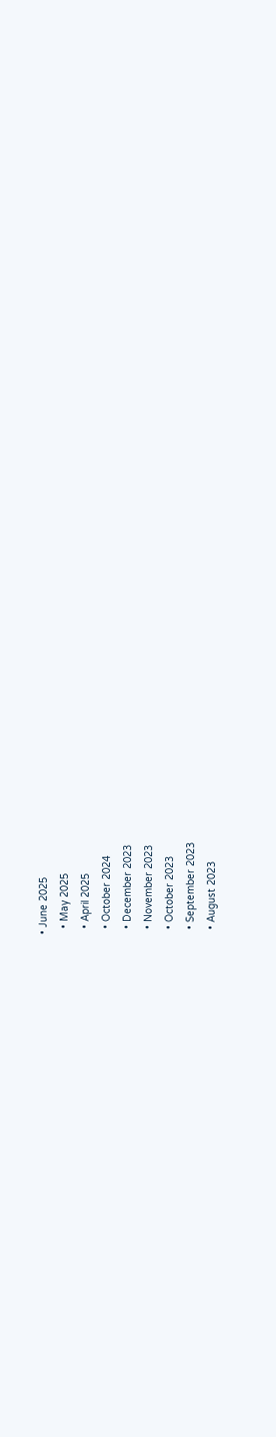• June 2025
  • May 2025
  • April 2025
  • October 2024
  • December 2023
  • November 2023
  • October 2023
  • September 2023
  • August 2023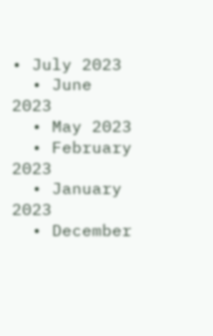• July 2023
  • June 2023
  • May 2023
  • February 2023
  • January 2023
  • December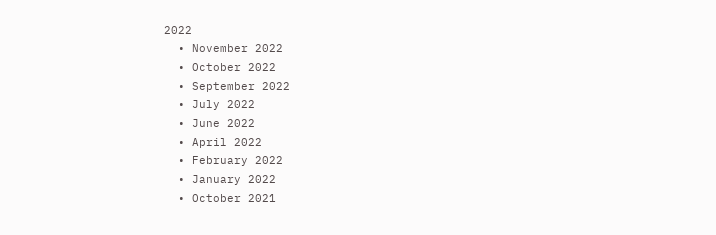2022
  • November 2022
  • October 2022
  • September 2022
  • July 2022
  • June 2022
  • April 2022
  • February 2022
  • January 2022
  • October 2021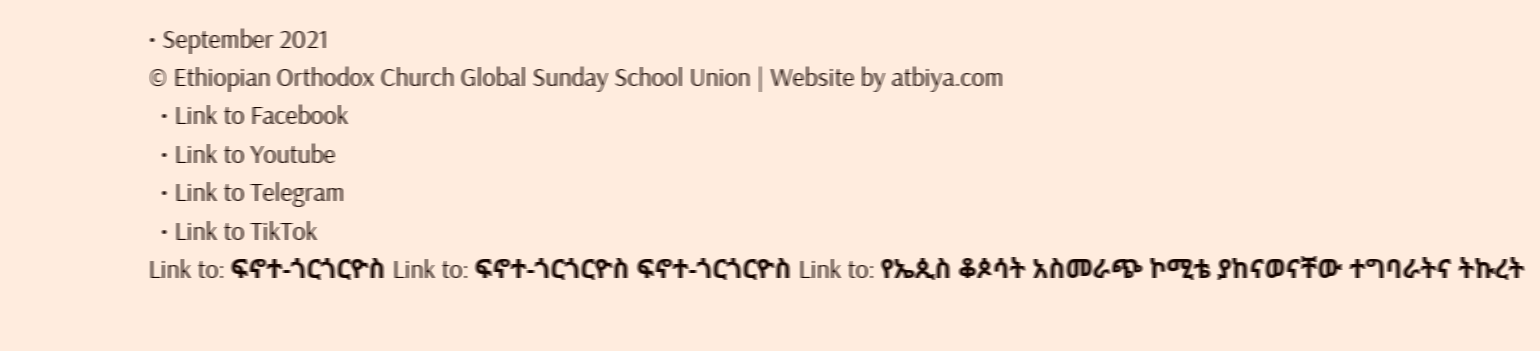• September 2021
© Ethiopian Orthodox Church Global Sunday School Union | Website by atbiya.com
  • Link to Facebook
  • Link to Youtube
  • Link to Telegram
  • Link to TikTok
Link to: ፍኖተ-ጎርጎርዮስ Link to: ፍኖተ-ጎርጎርዮስ ፍኖተ-ጎርጎርዮስ Link to: የኤጲስ ቆጶሳት አስመራጭ ኮሚቴ ያከናወናቸው ተግባራትና ትኩረት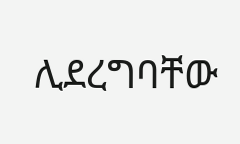ሊደረግባቸው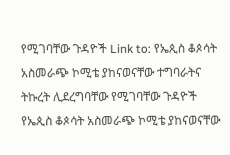የሚገባቸው ጉዳዮች Link to: የኤጲስ ቆጶሳት አስመራጭ ኮሚቴ ያከናወናቸው ተግባራትና ትኩረት ሊደረግባቸው የሚገባቸው ጉዳዮች የኤጲስ ቆጶሳት አስመራጭ ኮሚቴ ያከናወናቸው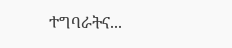ተግባራትና...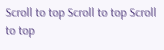Scroll to top Scroll to top Scroll to top